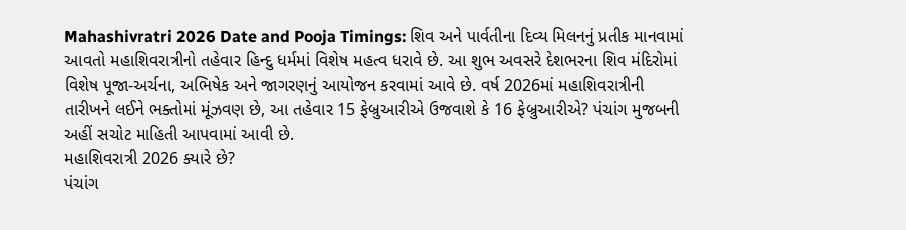Mahashivratri 2026 Date and Pooja Timings: શિવ અને પાર્વતીના દિવ્ય મિલનનું પ્રતીક માનવામાં આવતો મહાશિવરાત્રીનો તહેવાર હિન્દુ ધર્મમાં વિશેષ મહત્વ ધરાવે છે. આ શુભ અવસરે દેશભરના શિવ મંદિરોમાં વિશેષ પૂજા-અર્ચના, અભિષેક અને જાગરણનું આયોજન કરવામાં આવે છે. વર્ષ 2026માં મહાશિવરાત્રીની તારીખને લઈને ભક્તોમાં મૂંઝવણ છે, આ તહેવાર 15 ફેબ્રુઆરીએ ઉજવાશે કે 16 ફેબ્રુઆરીએ? પંચાંગ મુજબની અહીં સચોટ માહિતી આપવામાં આવી છે.
મહાશિવરાત્રી 2026 ક્યારે છે?
પંચાંગ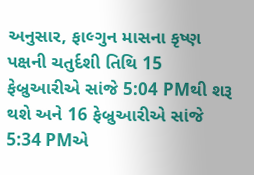અનુસાર, ફાલ્ગુન માસના કૃષ્ણ પક્ષની ચતુર્દશી તિથિ 15 ફેબ્રુઆરીએ સાંજે 5:04 PMથી શરૂ થશે અને 16 ફેબ્રુઆરીએ સાંજે 5:34 PMએ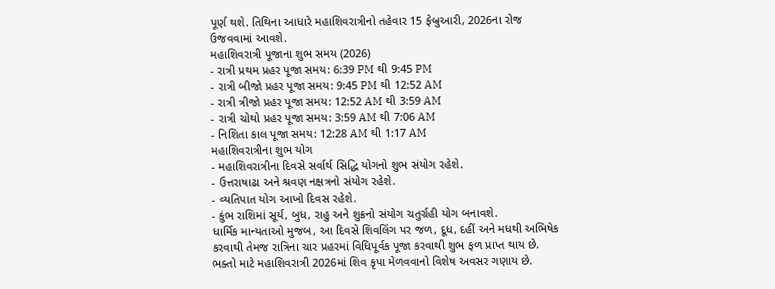પૂર્ણ થશે. તિથિના આધારે મહાશિવરાત્રીનો તહેવાર 15 ફેબ્રુઆરી, 2026ના રોજ ઉજવવામાં આવશે.
મહાશિવરાત્રી પૂજાના શુભ સમય (2026)
- રાત્રી પ્રથમ પ્રહર પૂજા સમય: 6:39 PM થી 9:45 PM
- રાત્રી બીજો પ્રહર પૂજા સમય: 9:45 PM થી 12:52 AM
- રાત્રી ત્રીજો પ્રહર પૂજા સમય: 12:52 AM થી 3:59 AM
- રાત્રી ચોથો પ્રહર પૂજા સમય: 3:59 AM થી 7:06 AM
- નિશિતા કાલ પૂજા સમય: 12:28 AM થી 1:17 AM
મહાશિવરાત્રીના શુભ યોગ
- મહાશિવરાત્રીના દિવસે સર્વાર્થ સિદ્ધિ યોગનો શુભ સંયોગ રહેશે.
- ઉત્તરાષાઢા અને શ્રવણ નક્ષત્રનો સંયોગ રહેશે.
- વ્યતિપાત યોગ આખો દિવસ રહેશે.
- કુંભ રાશિમાં સૂર્ય, બુધ, રાહુ અને શુક્રનો સંયોગ ચતુર્ગ્રહી યોગ બનાવશે.
ધાર્મિક માન્યતાઓ મુજબ, આ દિવસે શિવલિંગ પર જળ, દૂધ, દહીં અને મધથી અભિષેક કરવાથી તેમજ રાત્રિના ચાર પ્રહરમાં વિધિપૂર્વક પૂજા કરવાથી શુભ ફળ પ્રાપ્ત થાય છે. ભક્તો માટે મહાશિવરાત્રી 2026માં શિવ કૃપા મેળવવાનો વિશેષ અવસર ગણાય છે.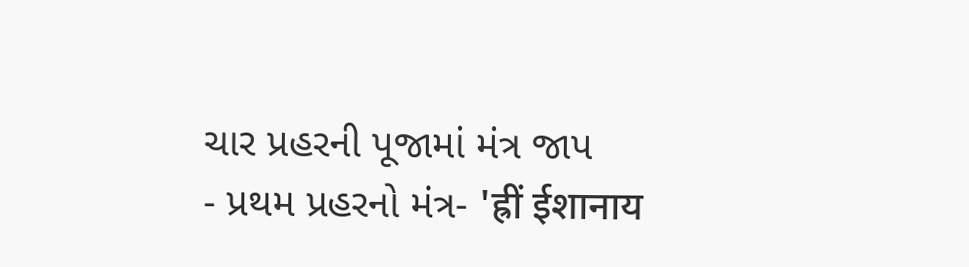ચાર પ્રહરની પૂજામાં મંત્ર જાપ
- પ્રથમ પ્રહરનો મંત્ર- 'ह्रीं ईशानाय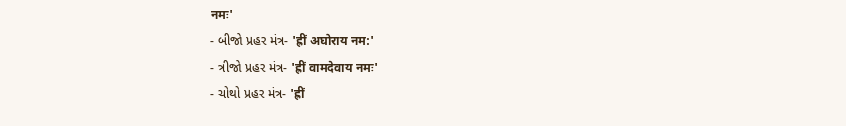नमः'
- બીજો પ્રહર મંત્ર- 'ह्रीं अघोराय नम:'
- ત્રીજો પ્રહર મંત્ર- 'ह्रीं वामदेवाय नमः'
- ચોથો પ્રહર મંત્ર- 'ह्रीं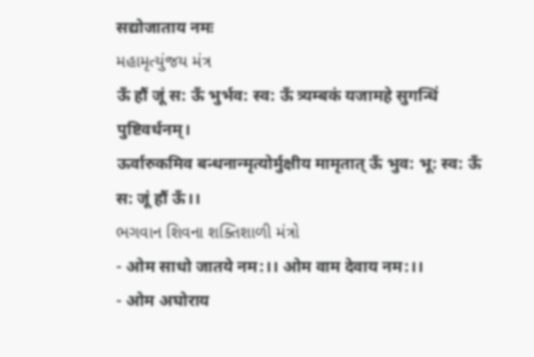सद्योजाताय नमः
મહામૃત્યુંજય મંત્ર
ऊँ हौं जूं स: ऊँ भुर्भव: स्व: ऊँ त्र्यम्बकं यजामहे सुगन्धिं पुष्टिवर्धनम्।
ऊर्वारुकमिव बन्धनान्मृत्योर्मुक्षीय मामृतात् ऊँ भुव: भू: स्व: ऊँ स: जूं हौं ऊँ।।
ભગવાન શિવના શક્તિશાળી મંત્રો
- ओम साधो जातये नम:।। ओम वाम देवाय नम:।।
- ओम अघोराय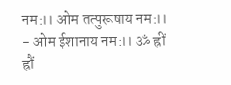नम:।। ओम तत्पुरूषाय नम:।।
- ओम ईशानाय नम:।। ॐ ह्रीं ह्रौं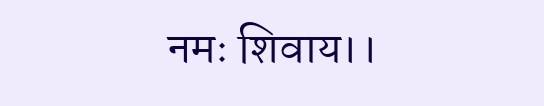नमः शिवाय।।